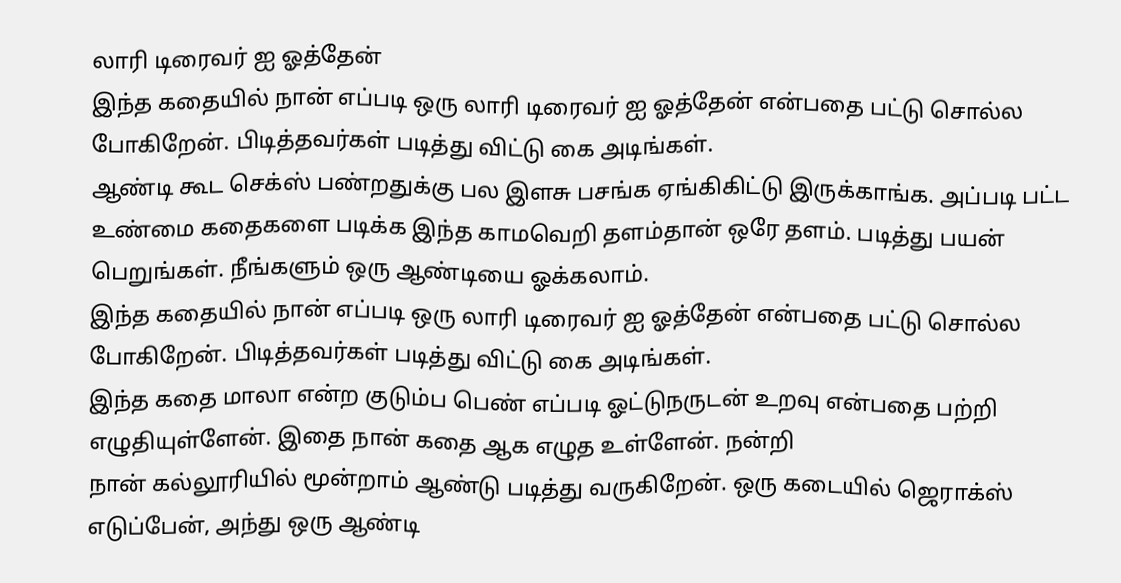லாரி டிரைவர் ஐ ஓத்தேன்
இந்த கதையில் நான் எப்படி ஒரு லாரி டிரைவர் ஐ ஓத்தேன் என்பதை பட்டு சொல்ல போகிறேன். பிடித்தவர்கள் படித்து விட்டு கை அடிங்கள்.
ஆண்டி கூட செக்ஸ் பண்றதுக்கு பல இளசு பசங்க ஏங்கிகிட்டு இருக்காங்க. அப்படி பட்ட உண்மை கதைகளை படிக்க இந்த காமவெறி தளம்தான் ஒரே தளம். படித்து பயன் பெறுங்கள். நீங்களும் ஒரு ஆண்டியை ஓக்கலாம்.
இந்த கதையில் நான் எப்படி ஒரு லாரி டிரைவர் ஐ ஓத்தேன் என்பதை பட்டு சொல்ல போகிறேன். பிடித்தவர்கள் படித்து விட்டு கை அடிங்கள்.
இந்த கதை மாலா என்ற குடும்ப பெண் எப்படி ஓட்டுநருடன் உறவு என்பதை பற்றி எழுதியுள்ளேன். இதை நான் கதை ஆக எழுத உள்ளேன். நன்றி
நான் கல்லூரியில் மூன்றாம் ஆண்டு படித்து வருகிறேன். ஒரு கடையில் ஜெராக்ஸ் எடுப்பேன், அந்து ஒரு ஆண்டி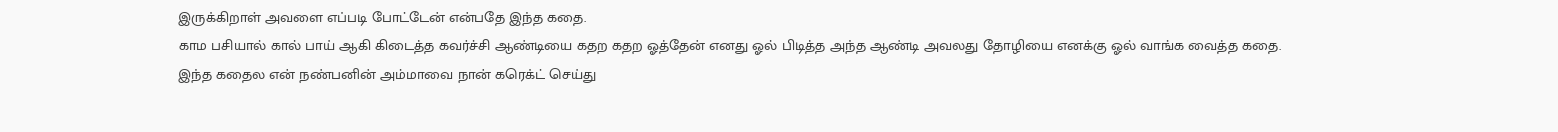இருக்கிறாள் அவளை எப்படி போட்டேன் என்பதே இந்த கதை.
காம பசியால் கால் பாய் ஆகி கிடைத்த கவர்ச்சி ஆண்டியை கதற கதற ஓத்தேன் எனது ஓல் பிடித்த அந்த ஆண்டி அவலது தோழியை எனக்கு ஓல் வாங்க வைத்த கதை.
இந்த கதைல என் நண்பனின் அம்மாவை நான் கரெக்ட் செய்து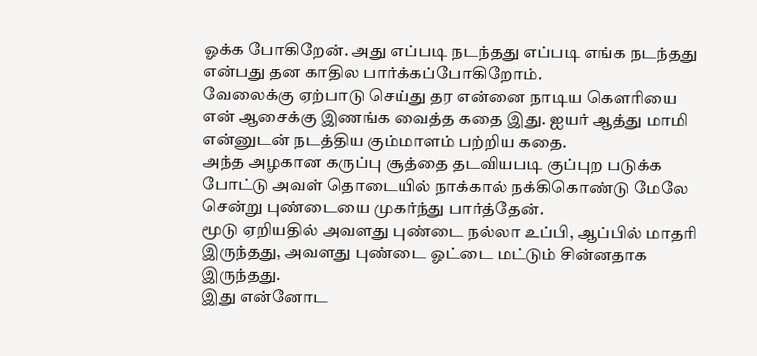ஓக்க போகிறேன். அது எப்படி நடந்தது எப்படி எங்க நடந்தது என்பது தன காதில பார்க்கப்போகிறோம்.
வேலைக்கு ஏற்பாடு செய்து தர என்னை நாடிய கௌரியை என் ஆசைக்கு இணங்க வைத்த கதை இது. ஐயர் ஆத்து மாமி என்னுடன் நடத்திய கும்மாளம் பற்றிய கதை.
அந்த அழகான கருப்பு சூத்தை தடவியபடி குப்புற படுக்க போட்டு அவள் தொடையில் நாக்கால் நக்கிகொண்டு மேலே சென்று புண்டையை முகர்ந்து பார்த்தேன்.
மூடு ஏறியதில் அவளது புண்டை நல்லா உப்பி, ஆப்பில் மாதரி இருந்தது, அவளது புண்டை ஓட்டை மட்டும் சின்னதாக இருந்தது.
இது என்னோட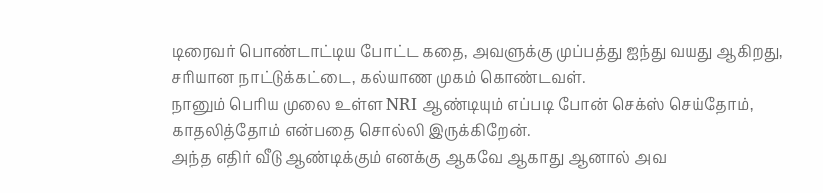டிரைவர் பொண்டாட்டிய போட்ட கதை, அவளுக்கு முப்பத்து ஐந்து வயது ஆகிறது, சரியான நாட்டுக்கட்டை, கல்யாண முகம் கொண்டவள்.
நானும் பெரிய முலை உள்ள NRI ஆண்டியும் எப்படி போன் செக்ஸ் செய்தோம், காதலித்தோம் என்பதை சொல்லி இருக்கிறேன்.
அந்த எதிர் வீடு ஆண்டிக்கும் எனக்கு ஆகவே ஆகாது ஆனால் அவ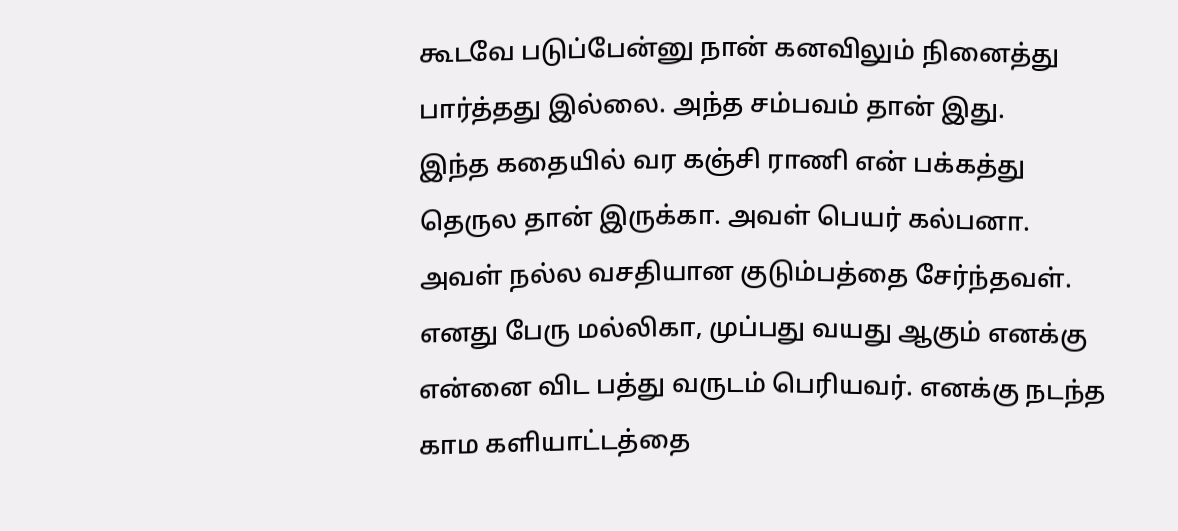கூடவே படுப்பேன்னு நான் கனவிலும் நினைத்து பார்த்தது இல்லை. அந்த சம்பவம் தான் இது.
இந்த கதையில் வர கஞ்சி ராணி என் பக்கத்து தெருல தான் இருக்கா. அவள் பெயர் கல்பனா. அவள் நல்ல வசதியான குடும்பத்தை சேர்ந்தவள்.
எனது பேரு மல்லிகா, முப்பது வயது ஆகும் எனக்கு என்னை விட பத்து வருடம் பெரியவர். எனக்கு நடந்த காம களியாட்டத்தை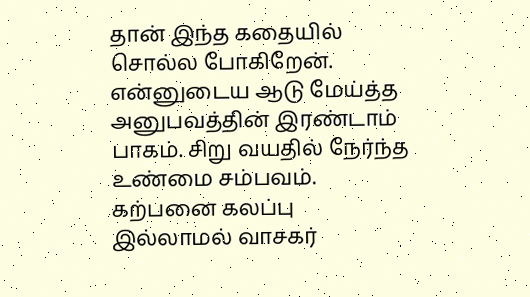தான் இந்த கதையில் சொல்ல போகிறேன்.
என்னுடைய ஆடு மேய்த்த அனுபவத்தின் இரண்டாம் பாகம். சிறு வயதில் நேர்ந்த உண்மை சம்பவம். கற்பனை கலப்பு இல்லாமல் வாசகர்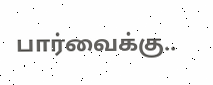பார்வைக்கு..